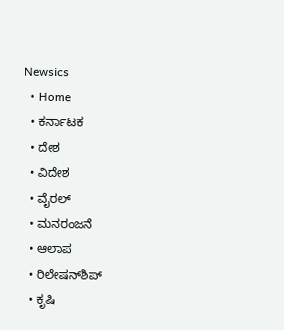Newsics
  • Home
  • ಕರ್ನಾಟಕ
  • ದೇಶ
  • ವಿದೇಶ
  • ವೈರಲ್
  • ಮನರಂಜನೆ
  • ಆಲಾಪ
  • ರಿಲೇಷನ್‌ಶಿಪ್
  • ಕೃಷಿ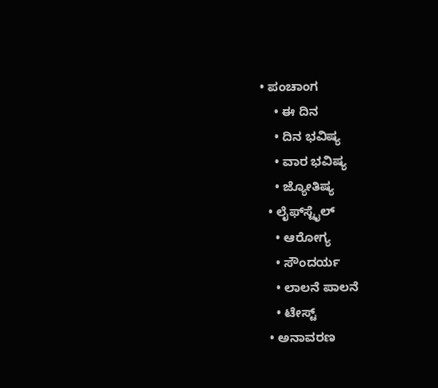• ಪಂಚಾಂಗ
    • ಈ ದಿನ
    • ದಿನ ಭವಿಷ್ಯ
    • ವಾರ ಭವಿಷ್ಯ
    • ಜ್ಯೋತಿಷ್ಯ
  • ಲೈಫ್‌ಸ್ಟೈಲ್
    • ಆರೋಗ್ಯ
    • ಸೌಂದರ್ಯ
    • ಲಾಲನೆ ಪಾಲನೆ
    • ಟೇಸ್ಟ್
  • ಅನಾವರಣ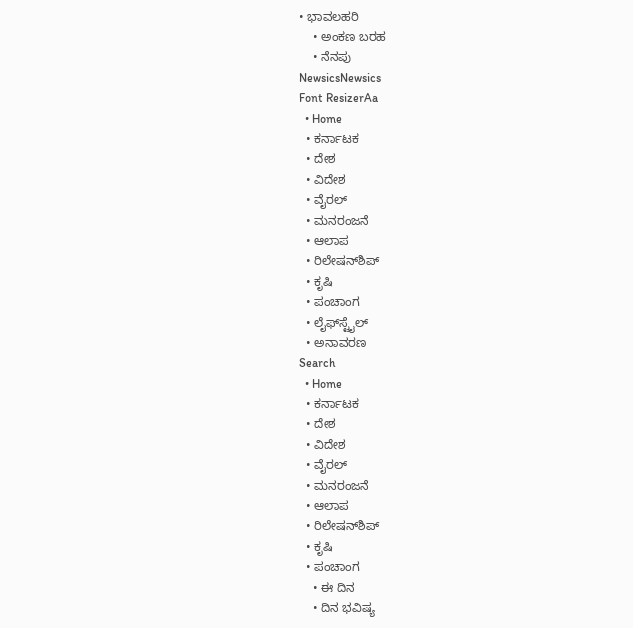• ಭಾವಲಹರಿ
    • ಅಂಕಣ ಬರಹ
    • ನೆನಪು
NewsicsNewsics
Font ResizerAa
  • Home
  • ಕರ್ನಾಟಕ
  • ದೇಶ
  • ವಿದೇಶ
  • ವೈರಲ್
  • ಮನರಂಜನೆ
  • ಆಲಾಪ
  • ರಿಲೇಷನ್‌ಶಿಪ್
  • ಕೃಷಿ
  • ಪಂಚಾಂಗ
  • ಲೈಫ್‌ಸ್ಟೈಲ್
  • ಅನಾವರಣ
Search
  • Home
  • ಕರ್ನಾಟಕ
  • ದೇಶ
  • ವಿದೇಶ
  • ವೈರಲ್
  • ಮನರಂಜನೆ
  • ಆಲಾಪ
  • ರಿಲೇಷನ್‌ಶಿಪ್
  • ಕೃಷಿ
  • ಪಂಚಾಂಗ
    • ಈ ದಿನ
    • ದಿನ ಭವಿಷ್ಯ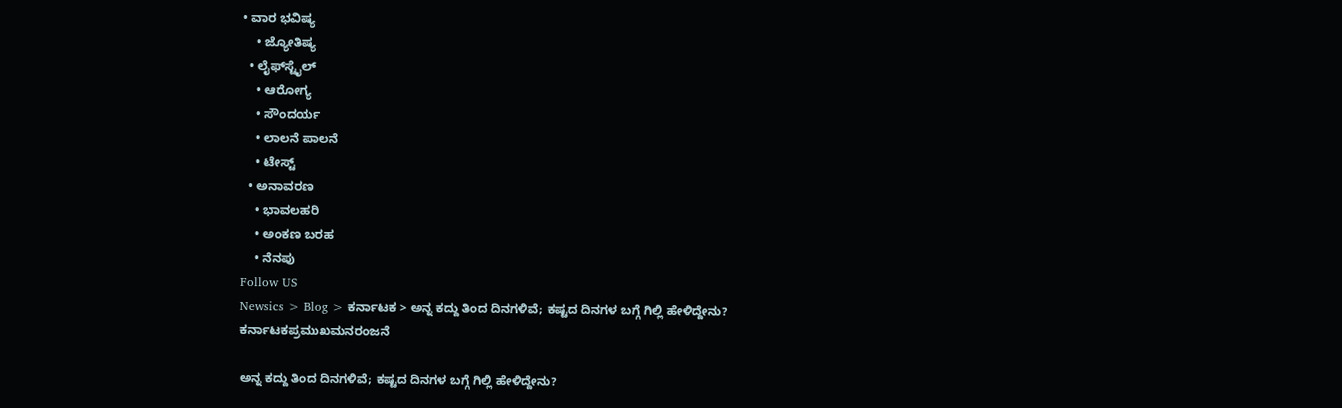• ವಾರ ಭವಿಷ್ಯ
    • ಜ್ಯೋತಿಷ್ಯ
  • ಲೈಫ್‌ಸ್ಟೈಲ್
    • ಆರೋಗ್ಯ
    • ಸೌಂದರ್ಯ
    • ಲಾಲನೆ ಪಾಲನೆ
    • ಟೇಸ್ಟ್
  • ಅನಾವರಣ
    • ಭಾವಲಹರಿ
    • ಅಂಕಣ ಬರಹ
    • ನೆನಪು
Follow US
Newsics > Blog > ಕರ್ನಾಟಕ > ಅನ್ನ ಕದ್ದು ತಿಂದ ದಿನಗಳಿವೆ; ಕಷ್ಟದ ದಿನಗಳ ಬಗ್ಗೆ ಗಿಲ್ಲಿ ಹೇಳಿದ್ದೇನು?
ಕರ್ನಾಟಕಪ್ರಮುಖಮನರಂಜನೆ

ಅನ್ನ ಕದ್ದು ತಿಂದ ದಿನಗಳಿವೆ; ಕಷ್ಟದ ದಿನಗಳ ಬಗ್ಗೆ ಗಿಲ್ಲಿ ಹೇಳಿದ್ದೇನು?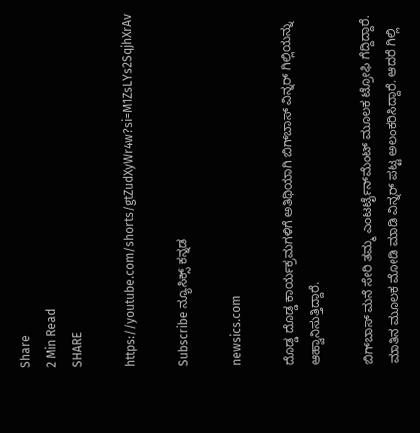Share
2 Min Read
SHARE

https://youtube.com/shorts/gtZudXyWr4w?si=M1ZsLYs2SqjhXrAv

Subscribe ನ್ಯೂಸಿಕ್ಸ್ ಕನ್ನಡ

newsics.com

ದೊಡ್ಡ ದೊಡ್ಡ ಕಾರ್ಯಕ್ರಮಗಳಿಗೆ ಅತಿಥಿಯಾಗಿ ಬಿಗ್‌ಬಾಸ್ ವಿನ್ನರ್ ಗಿಲ್ಲಿಯನ್ನು ಆಹ್ವಾನಿಸುತ್ತಿದ್ದಾರೆ.

ಬಿಗ್‌ಬಾಸ್ ಮನೆ ಸೇರಿ ತಮ್ಮ ಎಂಟರ್ಟೈನ್‌ಮೆಂಟ್ ಮೂಲಕ ಟ್ರೋಫಿ ಗೆದ್ದಿದ್ದಾರೆ. ಮಾತಿನ ಮೂಲಕ ಮೋಡಿ ಮಾಡಿ ವಿನ್ನರ್ ಪಟ್ಟ ಅಲಂಕರಿಸಿದ್ದಾರೆ. ಆದರೆ ಗಿಲ್ಲಿ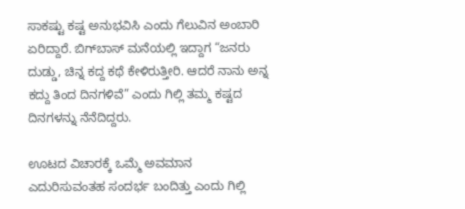ಸಾಕಷ್ಟು ಕಷ್ಟ ಅನುಭವಿಸಿ ಎಂದು ಗೆಲುವಿನ ಅಂಬಾರಿ ಏರಿದ್ದಾರೆ. ಬಿಗ್‌ಬಾಸ್ ಮನೆಯಲ್ಲಿ ಇದ್ದಾಗ “ಜನರು ದುಡ್ಡು, ಚಿನ್ನ ಕದ್ದ ಕಥೆ ಕೇಳಿರುತ್ತೀರಿ. ಆದರೆ ನಾನು ಅನ್ನ ಕದ್ದು ತಿಂದ ದಿನಗಳಿವೆ” ಎಂದು ಗಿಲ್ಲಿ ತಮ್ಮ ಕಷ್ಟದ ದಿನಗಳನ್ನು ನೆನೆದಿದ್ದರು.

ಊಟದ ವಿಚಾರಕ್ಕೆ ಒಮ್ಮೆ ಅವಮಾನ ಎದುರಿಸುವಂತಹ ಸಂದರ್ಭ ಬಂದಿತ್ತು ಎಂದು ಗಿಲ್ಲಿ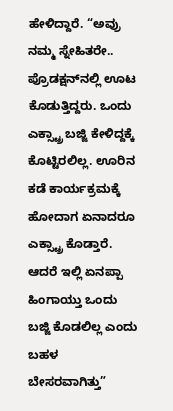ಹೇಳಿದ್ದಾರೆ. “ಅವ್ರು ನಮ್ಮ ಸ್ನೇಹಿತರೇ.. ಪ್ರೊಡಕ್ಷನ್‌ನಲ್ಲಿ ಊಟ ಕೊಡುತ್ತಿದ್ದರು. ಒಂದು ಎಕ್ಸ್ಟ್ರಾ ಬಜ್ಜಿ ಕೇಳಿದ್ದಕ್ಕೆ ಕೊಟ್ಟಿರಲಿಲ್ಲ. ಊರಿನ ಕಡೆ ಕಾರ್ಯಕ್ರಮಕ್ಕೆ ಹೋದಾಗ ಏನಾದರೂ ಎಕ್ಸ್ಟ್ರಾ ಕೊಡ್ತಾರೆ. ಆದರೆ ಇಲ್ಲಿ ಏನಪ್ಪಾ ಹಿಂಗಾಯ್ತು ಒಂದು ಬಜ್ಜಿ ಕೊಡಲಿಲ್ಲ ಎಂದು ಬಹಳ ಬೇಸರವಾಗಿತ್ತು”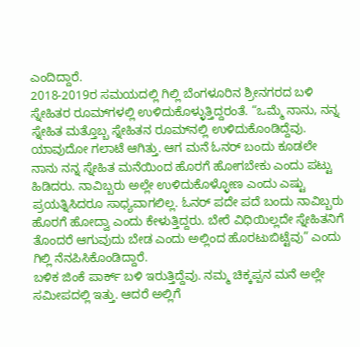ಎಂದಿದ್ದಾರೆ.
2018-2019ರ ಸಮಯದಲ್ಲಿ ಗಿಲ್ಲಿ ಬೆಂಗಳೂರಿನ ಶ್ರೀನಗರದ ಬಳಿ ಸ್ನೇಹಿತರ ರೂಮ್‌ಗಳಲ್ಲಿ ಉಳಿದುಕೊಳ್ಳುತ್ತಿದ್ದರಂತೆ. “ಒಮ್ಮೆ ನಾನು, ನನ್ನ ಸ್ನೇಹಿತ ಮತ್ತೊಬ್ಬ ಸ್ನೇಹಿತನ ರೂಮ್‌ನಲ್ಲಿ ಉಳಿದುಕೊಂಡಿದ್ದೆವು. ಯಾವುದೋ ಗಲಾಟೆ ಆಗಿತ್ತು. ಆಗ ಮನೆ ಓನರ್ ಬಂದು ಕೂಡಲೇ ನಾನು ನನ್ನ ಸ್ನೇಹಿತ ಮನೆಯಿಂದ ಹೊರಗೆ ಹೋಗಬೇಕು ಎಂದು ಪಟ್ಟು ಹಿಡಿದರು. ನಾವಿಬ್ಬರು ಅಲ್ಲೇ ಉಳಿದುಕೊಳ್ಳೋಣ ಎಂದು ಎಷ್ಟು ಪ್ರಯತ್ನಿಸಿದರೂ ಸಾಧ್ಯವಾಗಲಿಲ್ಲ. ಓನರ್ ಪದೇ ಪದೆ ಬಂದು ನಾವಿಬ್ಬರು ಹೊರಗೆ ಹೋದ್ವಾ ಎಂದು ಕೇಳುತ್ತಿದ್ದರು. ಬೇರೆ ವಿಧಿಯಿಲ್ಲದೇ ಸ್ನೇಹಿತನಿಗೆ ತೊಂದರೆ ಆಗುವುದು ಬೇಡ ಎಂದು ಅಲ್ಲಿಂದ ಹೊರಟುಬಿಟ್ಟೆವು” ಎಂದು ಗಿಲ್ಲಿ ನೆನಪಿಸಿಕೊಂಡಿದ್ದಾರೆ.
ಬಳಿಕ ಜಿಂಕೆ ಪಾರ್ಕ್ ಬಳಿ ಇರುತ್ತಿದ್ದೆವು. ನಮ್ಮ ಚಿಕ್ಕಪ್ಪನ ಮನೆ ಅಲ್ಲೇ ಸಮೀಪದಲ್ಲಿ ಇತ್ತು. ಆದರೆ ಅಲ್ಲಿಗೆ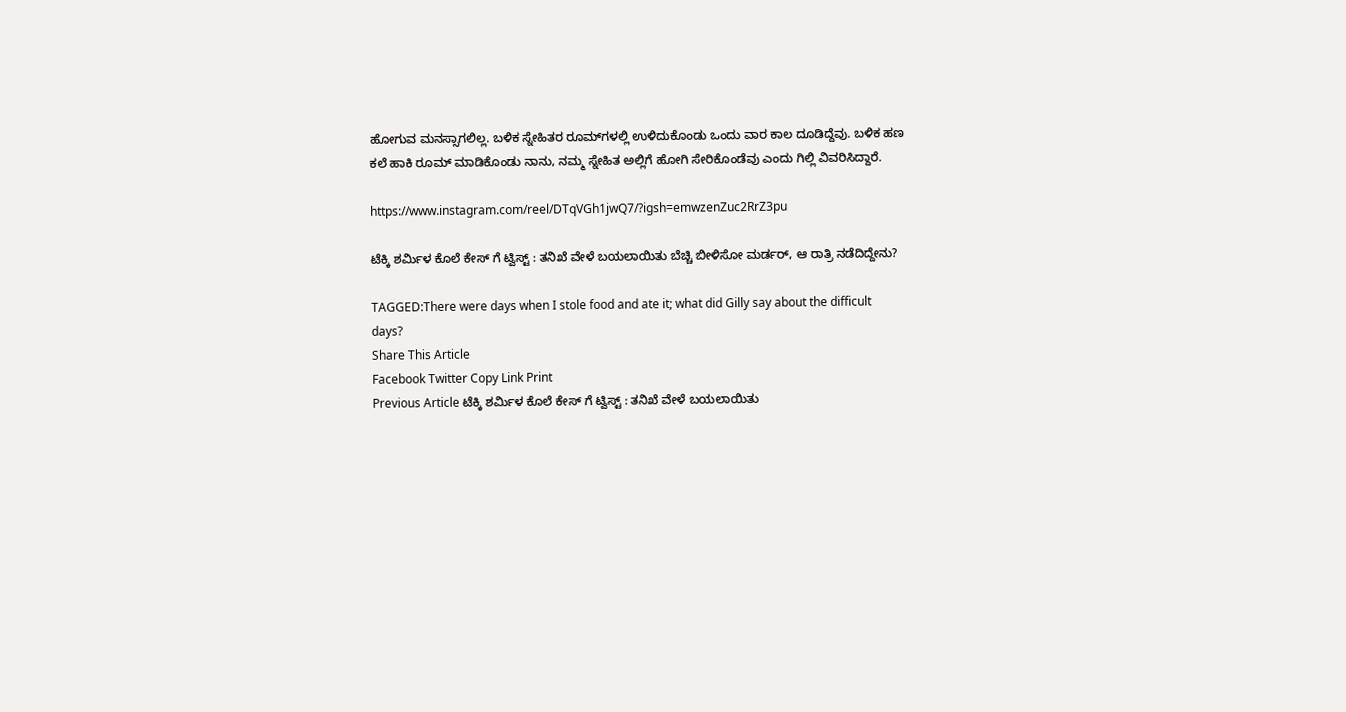ಹೋಗುವ ಮನಸ್ಸಾಗಲಿಲ್ಲ. ಬಳಿಕ ಸ್ನೇಹಿತರ ರೂಮ್‌ಗಳಲ್ಲಿ ಉಳಿದುಕೊಂಡು ಒಂದು ವಾರ ಕಾಲ ದೂಡಿದ್ದೆವು. ಬಳಿಕ ಹಣ ಕಲೆ ಹಾಕಿ ರೂಮ್ ಮಾಡಿಕೊಂಡು ನಾನು, ನಮ್ಮ ಸ್ನೇಹಿತ ಅಲ್ಲಿಗೆ ಹೋಗಿ ಸೇರಿಕೊಂಡೆವು ಎಂದು ಗಿಲ್ಲಿ ವಿವರಿಸಿದ್ದಾರೆ.

https://www.instagram.com/reel/DTqVGh1jwQ7/?igsh=emwzenZuc2RrZ3pu

ಟೆಕ್ಕಿ ಶರ್ಮಿಳ ಕೊಲೆ ಕೇಸ್ ಗೆ ಟ್ವಿಸ್ಟ್ : ತನಿಖೆ ವೇಳೆ ಬಯಲಾಯಿತು ಬೆಚ್ಚಿ ಬೀಳಿಸೋ ಮರ್ಡರ್, ಆ ರಾತ್ರಿ ನಡೆದಿದ್ದೇನು?

TAGGED:There were days when I stole food and ate it; what did Gilly say about the difficult days?
Share This Article
Facebook Twitter Copy Link Print
Previous Article ಟೆಕ್ಕಿ ಶರ್ಮಿಳ ಕೊಲೆ ಕೇಸ್ ಗೆ ಟ್ವಿಸ್ಟ್ : ತನಿಖೆ ವೇಳೆ ಬಯಲಾಯಿತು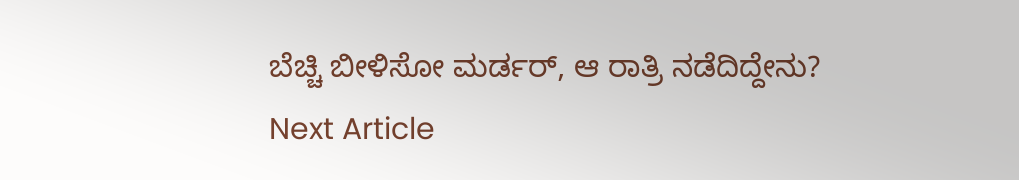ಬೆಚ್ಚಿ ಬೀಳಿಸೋ ಮರ್ಡರ್, ಆ ರಾತ್ರಿ ನಡೆದಿದ್ದೇನು?
Next Article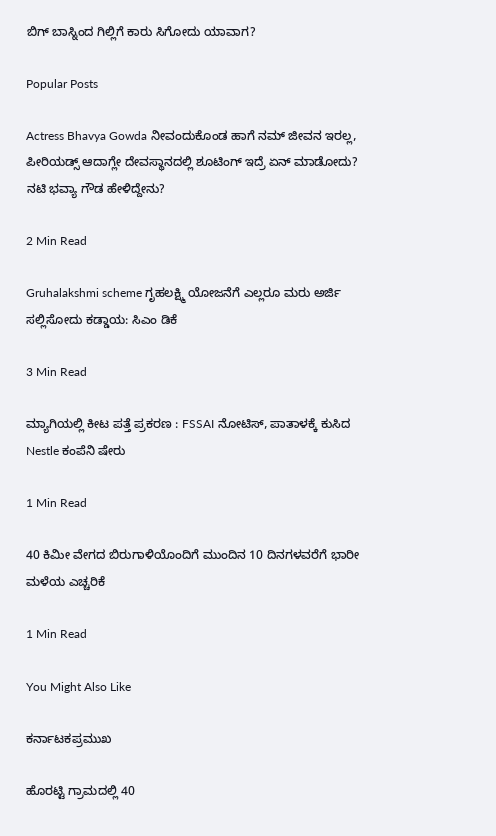ಬಿಗ್ ಬಾಸ್ನಿಂದ ಗಿಲ್ಲಿಗೆ ಕಾರು ಸಿಗೋದು ಯಾವಾಗ?

Popular Posts

Actress Bhavya Gowda ನೀವಂದುಕೊಂಡ ಹಾಗೆ ನಮ್ ಜೀವನ ಇರಲ್ಲ, ಪೀರಿಯಡ್ಸ್‌ ಆದಾಗ್ಲೇ ದೇವಸ್ಥಾನದಲ್ಲಿ ಶೂಟಿಂಗ್‌ ಇದ್ರೆ ಏನ್‌ ಮಾಡೋದು? ನಟಿ‌ ಭವ್ಯಾ ಗೌಡ ಹೇಳಿದ್ದೇನು?

2 Min Read

Gruhalakshmi scheme ಗೃಹಲಕ್ಷ್ಮಿ ಯೋಜನೆಗೆ ಎಲ್ಲರೂ ಮರು ಅರ್ಜಿ ಸಲ್ಲಿಸೋದು ಕಡ್ಡಾಯ: ಸಿಎಂ ಡಿಕೆ

3 Min Read

ಮ್ಯಾಗಿಯಲ್ಲಿ ಕೀಟ ಪತ್ತೆ ಪ್ರಕರಣ : FSSAI ನೋಟಿಸ್, ಪಾತಾಳಕ್ಕೆ ಕುಸಿದ Nestle ಕಂಪೆನಿ ಷೇರು

1 Min Read

40 ಕಿಮೀ ವೇಗದ ಬಿರುಗಾಳಿಯೊಂದಿಗೆ ಮುಂದಿನ 10 ದಿನಗಳವರೆಗೆ ಭಾರೀ ಮಳೆಯ ಎಚ್ಚರಿಕೆ

1 Min Read

You Might Also Like

ಕರ್ನಾಟಕಪ್ರಮುಖ

ಹೊರಟ್ಟಿ ಗ್ರಾಮದಲ್ಲಿ 40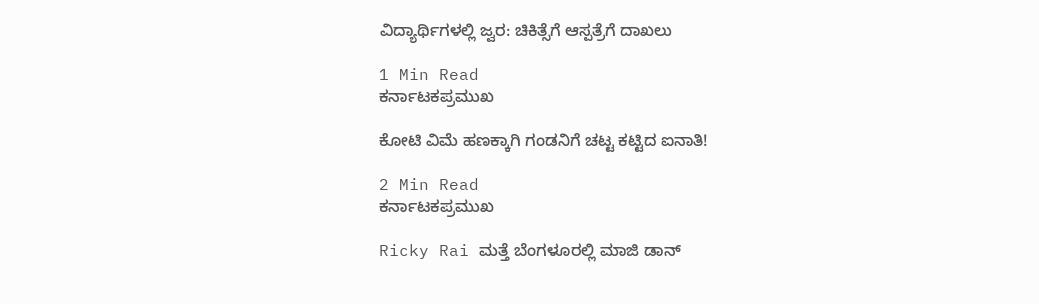ವಿದ್ಯಾರ್ಥಿಗಳಲ್ಲಿ ಜ್ವರ: ಚಿಕಿತ್ಸೆಗೆ ಆಸ್ಪತ್ರೆಗೆ ದಾಖಲು

1 Min Read
ಕರ್ನಾಟಕಪ್ರಮುಖ

ಕೋಟಿ ವಿಮೆ ಹಣಕ್ಕಾಗಿ ಗಂಡನಿಗೆ ಚಟ್ಟ ಕಟ್ಟಿದ ಐನಾತಿ!

2 Min Read
ಕರ್ನಾಟಕಪ್ರಮುಖ

Ricky Rai ಮತ್ತೆ ಬೆಂಗಳೂರಲ್ಲಿ ಮಾಜಿ ಡಾನ್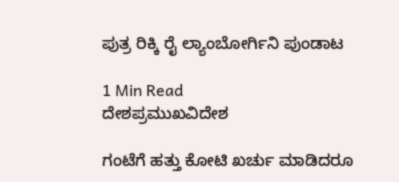ಪುತ್ರ ರಿಕ್ಕಿ ರೈ ಲ್ಯಾಂಬೋರ್ಗಿನಿ ಪುಂಡಾಟ

1 Min Read
ದೇಶಪ್ರಮುಖವಿದೇಶ

ಗಂಟೆಗೆ ಹತ್ತು‌ ಕೋಟಿ‌ ಖರ್ಚು‌ ಮಾಡಿದರೂ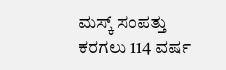ಮಸ್ಕ್ ಸಂಪತ್ತು ಕರಗಲು 114 ವರ್ಷ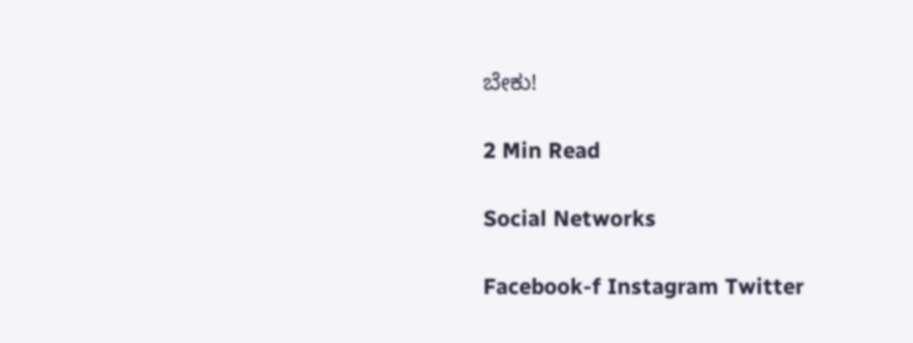ಬೇಕು!

2 Min Read

Social Networks

Facebook-f Instagram Twitter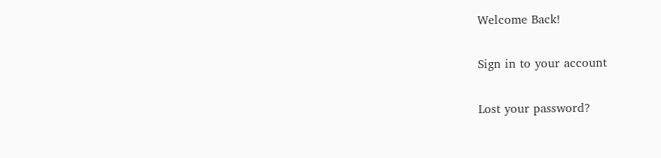Welcome Back!

Sign in to your account

Lost your password?